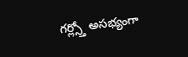గర్ల్స్తో అసభ్యంగా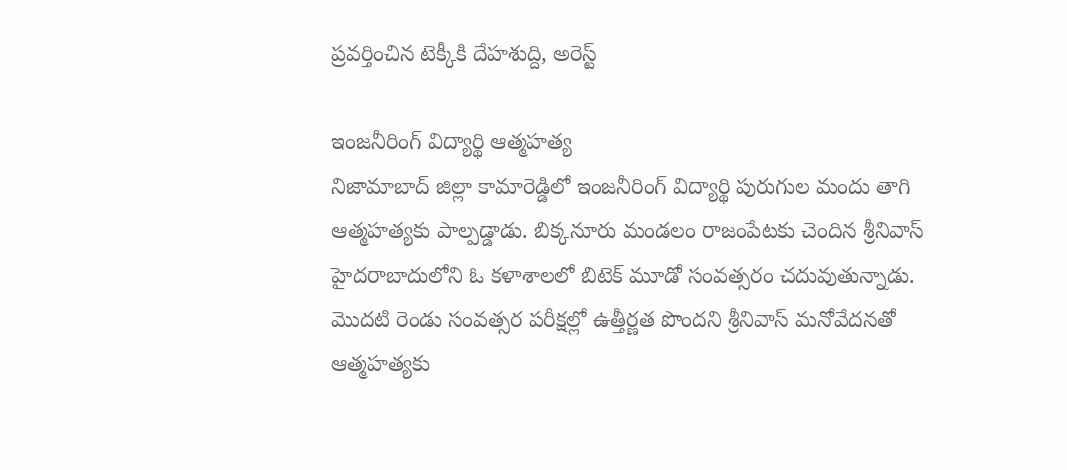ప్రవర్తించిన టెక్కీకి దేహశుద్ది, అరెస్ట్

ఇంజనీరింగ్ విద్యార్థి ఆత్మహత్య
నిజామాబాద్ జిల్లా కామారెడ్డిలో ఇంజనీరింగ్ విద్యార్థి పురుగుల మందు తాగి ఆత్మహత్యకు పాల్పడ్డాడు. బిక్కనూరు మండలం రాజంపేటకు చెందిన శ్రీనివాస్ హైదరాబాదులోని ఓ కళాశాలలో బిటెక్ మూడో సంవత్సరం చదువుతున్నాడు. మొదటి రెండు సంవత్సర పరీక్షల్లో ఉత్తీర్ణత పొందని శ్రీనివాస్ మనోవేదనతో ఆత్మహత్యకు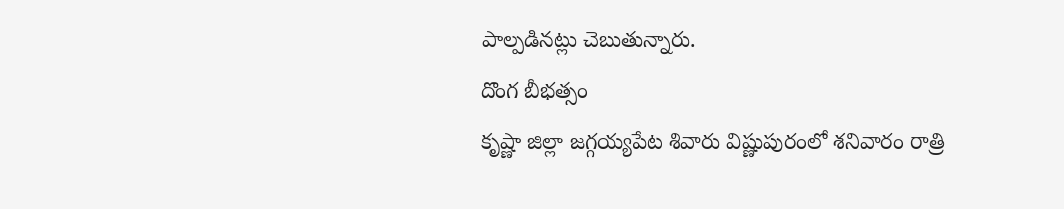పాల్పడినట్లు చెబుతున్నారు.
దొంగ బీభత్సం
కృష్ణా జిల్లా జగ్గయ్యపేట శివారు విష్ణుపురంలో శనివారం రాత్రి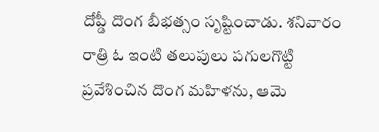దోప్డీ దొంగ బీభత్సం సృష్టించాడు. శనివారం రాత్రి ఓ ఇంటి తలుపులు పగులగొట్టి ప్రవేశించిన దొంగ మహిళను, ఆమె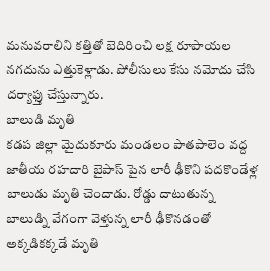మనువరాలిని కత్తితో బెదిరించి లక్ష రూపాయల నగదును ఎత్తుకెళ్లాడు. పోలీసులు కేసు నమోదు చేసి దర్యాఫ్తు చేస్తున్నారు.
బాలుడి మృతి
కడప జిల్లా మైదుకూరు మండలం పాతపాలెం వద్ద జాతీయ రహదారి బైపాస్ పైన లారీ ఢీకొని పదకొండేళ్ల బాలుడు మృతి చెందాడు. రోడ్డు దాటుతున్న బాలుడ్ని వేగంగా వెళ్తున్న లారీ ఢీకొనడంతో అక్కడికక్కడే మృతి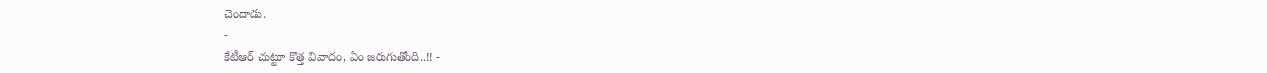చెందాడు.
-
కేటీఆర్ చుట్టూ కొత్త వివాదం, ఏం జరుగుతోంది..!! -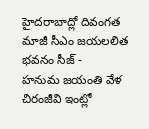హైదరాబాద్లో దివంగత మాజీ సీఎం జయలలిత భవనం సీజ్ -
హనుమ జయంతి వేళ చిరంజీవి ఇంట్లో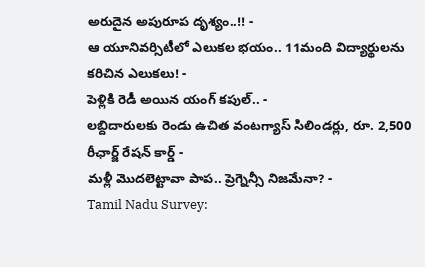అరుదైన అపురూప దృశ్యం..!! -
ఆ యూనివర్సిటీలో ఎలుకల భయం.. 11మంది విద్యార్థులను కరిచిన ఎలుకలు! -
పెళ్లికి రెడీ అయిన యంగ్ కపుల్.. -
లబ్దిదారులకు రెండు ఉచిత వంటగ్యాస్ సిలిండర్లు, రూ. 2,500 రీఛార్జ్ రేషన్ కార్డ్ -
మళ్లీ మొదలెట్టావా పాప.. ప్రెగ్నెన్సీ నిజమేనా? -
Tamil Nadu Survey: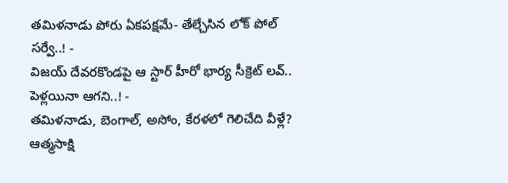తమిళనాడు పోరు ఏకపక్షమే- తేల్చేసిన లోక్ పోల్ సర్వే..! -
విజయ్ దేవరకొండపై ఆ స్టార్ హీరో భార్య సీక్రెట్ లవ్.. పెళ్లయినా ఆగని..! -
తమిళనాడు, బెంగాల్, అసోం, కేరళలో గెలిచేది వీళ్లే? ఆత్మసాక్షి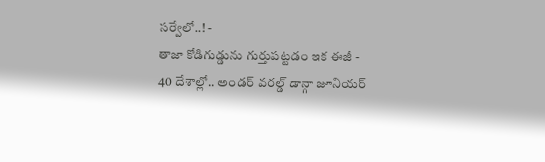సర్వేలో..! -
తాజా కోడిగుడ్డును గుర్తుపట్టడం ఇక ఈజీ -
40 దేశాల్లో.. అండర్ వరల్డ్ డాన్గా జూనియర్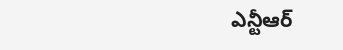ఎన్టీఆర్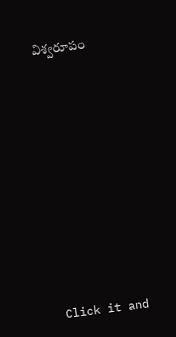విశ్వరూపం












Click it and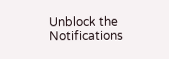Unblock the Notifications